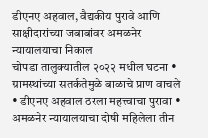डीएनए अहवाल, वैद्यकीय पुरावे आणि साक्षीदारांच्या जबाबांवर अमळनेर न्यायालयाचा निकाल
चोपडा तालुक्यातील २०२२ मधील घटना • ग्रामस्थांच्या सतर्कतेमुळे बाळाचे प्राण वाचले • डीएनए अहवाल ठरला महत्त्वाचा पुरावा • अमळनेर न्यायालयाचा दोषी महिलेला तीन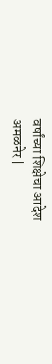वर्षांच्या शिक्षेचा आदेश
अमळनेर |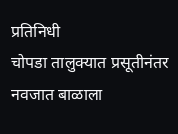प्रतिनिधी
चोपडा तालुक्यात प्रसूतीनंतर नवजात बाळाला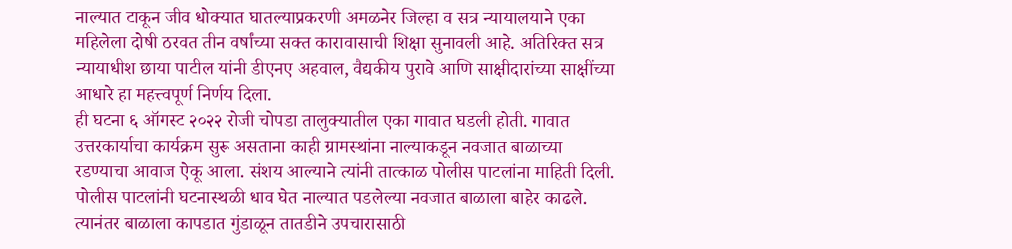नाल्यात टाकून जीव धोक्यात घातल्याप्रकरणी अमळनेर जिल्हा व सत्र न्यायालयाने एका महिलेला दोषी ठरवत तीन वर्षांच्या सक्त कारावासाची शिक्षा सुनावली आहे. अतिरिक्त सत्र न्यायाधीश छाया पाटील यांनी डीएनए अहवाल, वैद्यकीय पुरावे आणि साक्षीदारांच्या साक्षींच्या आधारे हा महत्त्वपूर्ण निर्णय दिला.
ही घटना ६ ऑगस्ट २०२२ रोजी चोपडा तालुक्यातील एका गावात घडली होती. गावात उत्तरकार्याचा कार्यक्रम सुरू असताना काही ग्रामस्थांना नाल्याकडून नवजात बाळाच्या रडण्याचा आवाज ऐकू आला. संशय आल्याने त्यांनी तात्काळ पोलीस पाटलांना माहिती दिली. पोलीस पाटलांनी घटनास्थळी धाव घेत नाल्यात पडलेल्या नवजात बाळाला बाहेर काढले. त्यानंतर बाळाला कापडात गुंडाळून तातडीने उपचारासाठी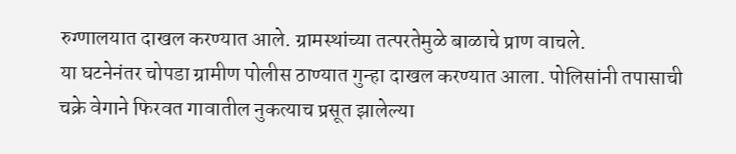रुग्णालयात दाखल करण्यात आले. ग्रामस्थांच्या तत्परतेमुळे बाळाचे प्राण वाचले.
या घटनेनंतर चोपडा ग्रामीण पोलीस ठाण्यात गुन्हा दाखल करण्यात आला. पोलिसांनी तपासाची चक्रे वेगाने फिरवत गावातील नुकत्याच प्रसूत झालेल्या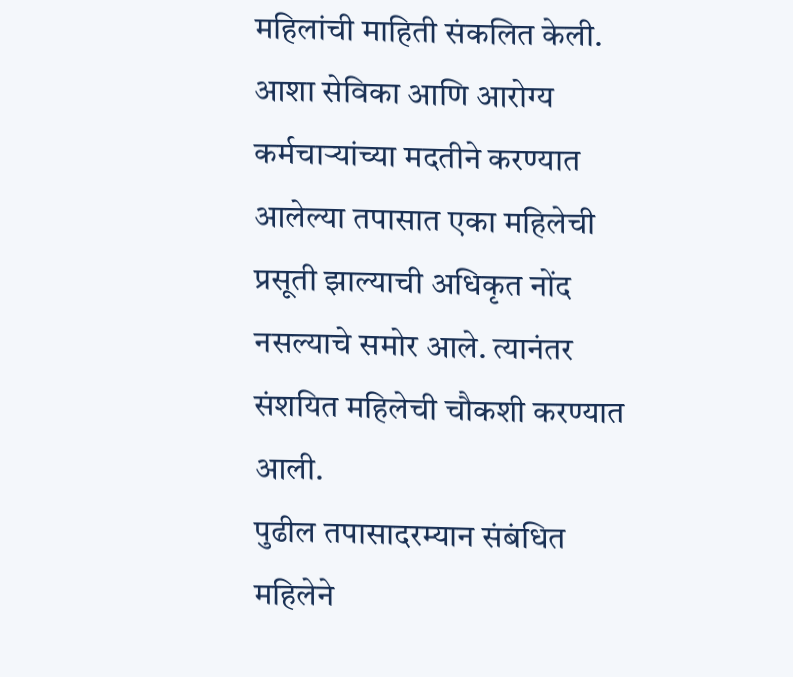महिलांची माहिती संकलित केली. आशा सेविका आणि आरोग्य कर्मचाऱ्यांच्या मदतीने करण्यात आलेल्या तपासात एका महिलेची प्रसूती झाल्याची अधिकृत नोंद नसल्याचे समोर आले. त्यानंतर संशयित महिलेची चौकशी करण्यात आली.
पुढील तपासादरम्यान संबंधित महिलेने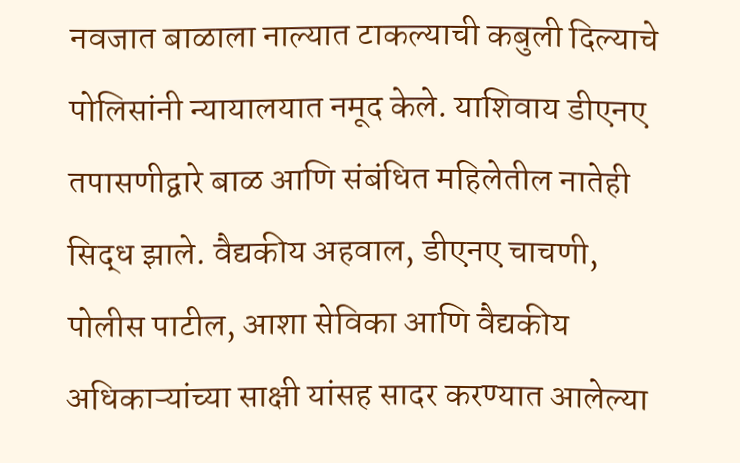नवजात बाळाला नाल्यात टाकल्याची कबुली दिल्याचे पोलिसांनी न्यायालयात नमूद केले. याशिवाय डीएनए तपासणीद्वारे बाळ आणि संबंधित महिलेतील नातेही सिद्ध झाले. वैद्यकीय अहवाल, डीएनए चाचणी, पोलीस पाटील, आशा सेविका आणि वैद्यकीय अधिकाऱ्यांच्या साक्षी यांसह सादर करण्यात आलेल्या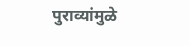पुराव्यांमुळे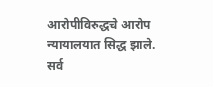आरोपीविरुद्धचे आरोप न्यायालयात सिद्ध झाले.
सर्व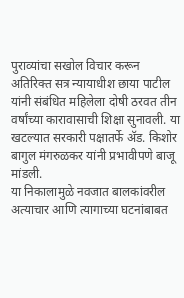पुराव्यांचा सखोल विचार करून अतिरिक्त सत्र न्यायाधीश छाया पाटील यांनी संबंधित महिलेला दोषी ठरवत तीन वर्षांच्या कारावासाची शिक्षा सुनावली. या खटल्यात सरकारी पक्षातर्फे ॲड. किशोर बागुल मंगरुळकर यांनी प्रभावीपणे बाजू मांडली.
या निकालामुळे नवजात बालकांवरील अत्याचार आणि त्यागाच्या घटनांबाबत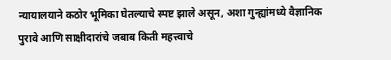न्यायालयाने कठोर भूमिका घेतल्याचे स्पष्ट झाले असून, अशा गुन्ह्यांमध्ये वैज्ञानिक पुरावे आणि साक्षीदारांचे जबाब किती महत्त्वाचे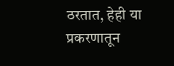ठरतात, हेही या प्रकरणातून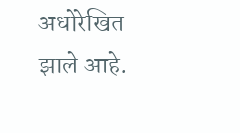अधोरेखित झाले आहे.